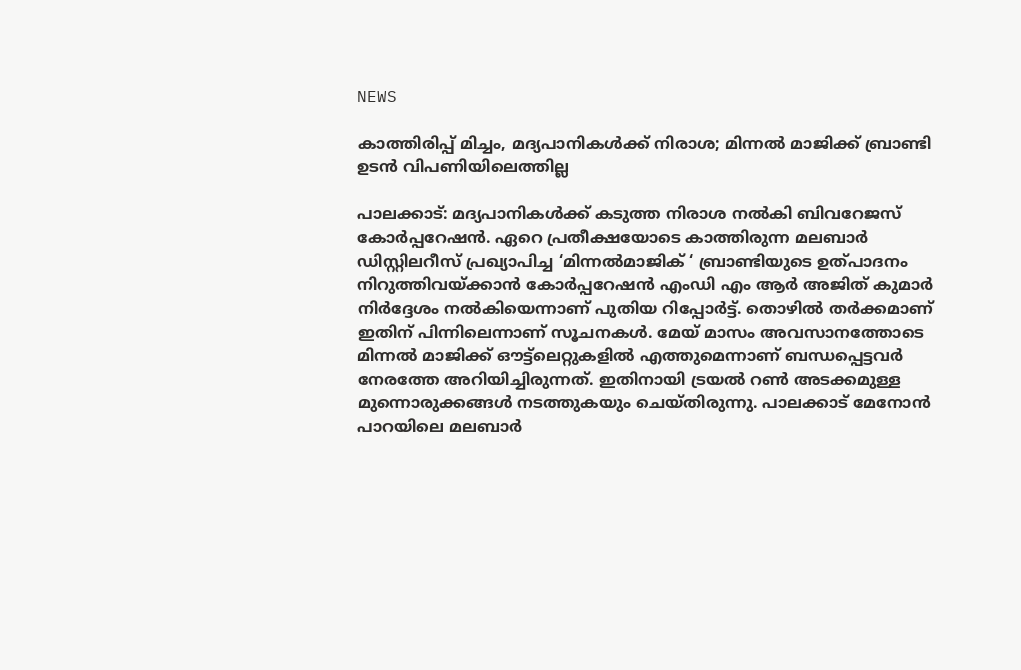NEWS

കാത്തിരിപ്പ് മിച്ചം, മദ്യപാനികൾക്ക് നിരാശ; മിന്നൽ മാജിക്ക് ബ്രാണ്ടി ഉടൻ വിപണിയിലെത്തില്ല

പാലക്കാട്: മദ്യപാനികൾക്ക് കടുത്ത നിരാശ നൽകി ബിവറേജസ് കോർപ്പറേഷൻ. ഏറെ പ്രതീക്ഷയോടെ കാത്തിരുന്ന മലബാർ ഡിസ്റ്റിലറീസ് പ്രഖ്യാപിച്ച ‘മിന്നൽമാജിക് ‘ ബ്രാണ്ടിയുടെ ഉത്പാദനം നിറുത്തിവയ്ക്കാൻ കോർപ്പറേഷൻ എംഡി എം ആർ അജിത് കുമാർ നിർദ്ദേശം നൽകിയെന്നാണ് പുതിയ റിപ്പോർട്ട്. തൊഴിൽ തർക്കമാണ് ഇതിന് പിന്നിലെന്നാണ് സൂചനകൾ. മേയ് മാസം അവസാനത്തോടെ മിന്നൽ മാജിക്ക് ഔട്ട്ലെറ്റുകളിൽ എത്തുമെന്നാണ് ബന്ധപ്പെട്ടവർ നേരത്തേ അറിയിച്ചിരുന്നത്. ഇതിനായി ട്രയൽ റൺ അടക്കമുള്ള മുന്നൊരുക്കങ്ങൾ നടത്തുകയും ചെയ്തിരുന്നു. പാലക്കാട് മേനോൻ പാറയിലെ മലബാർ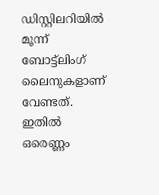ഡിസ്റ്റിലറിയിൽ മൂന്ന് ബോട്ട്ലിംഗ് ലൈനുകളാണ് വേണ്ടത്. ഇതിൽ ഒരെണ്ണം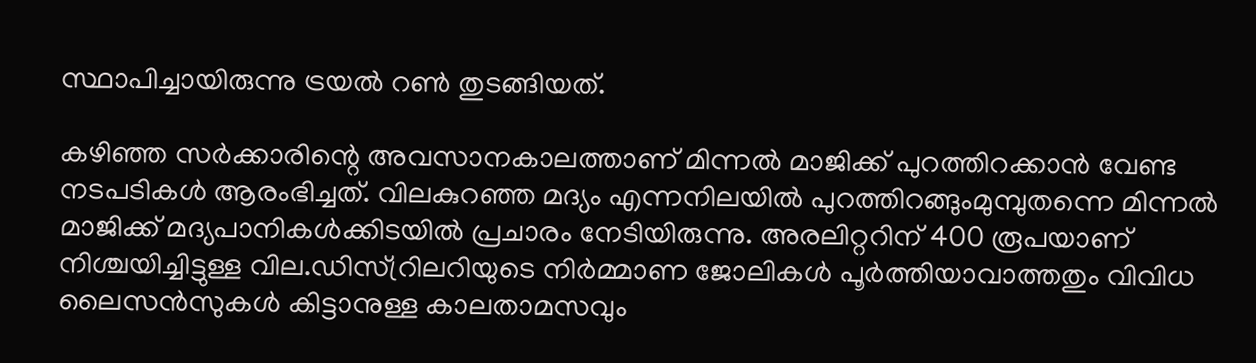സ്ഥാപിച്ചായിരുന്നു ട്രയൽ റൺ തുടങ്ങിയത്.

കഴിഞ്ഞ സർക്കാരിന്റെ അവസാനകാലത്താണ് മിന്നൽ മാജിക്ക് പുറത്തിറക്കാൻ വേണ്ട നടപടികൾ ആരംഭിച്ചത്. വിലകുറഞ്ഞ മദ്യം എന്നനിലയിൽ പുറത്തിറങ്ങുംമുമ്പുതന്നെ മിന്നൽ മാജിക്ക് മദ്യപാനികൾക്കിടയിൽ പ്രചാരം നേടിയിരുന്നു. അരലിറ്ററിന് 400 രൂപയാണ് നിശ്ചയിച്ചിട്ടുള്ള വില.ഡിസ്റ്രിലറിയുടെ നിർമ്മാണ ജോലികൾ പൂർത്തിയാവാത്തതും വിവിധ ലൈസൻസുകൾ കിട്ടാനുള്ള കാലതാമസവും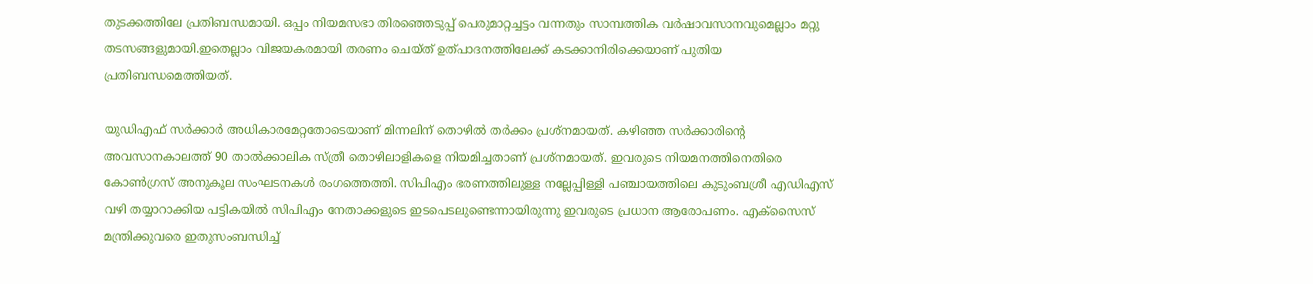തുടക്കത്തിലേ പ്രതിബന്ധമായി. ഒപ്പം നിയമസഭാ തിരഞ്ഞെടുപ്പ് പെരുമാറ്റച്ചട്ടം വന്നതും സാമ്പത്തിക വർഷാവസാനവുമെല്ലാം മറ്റു തടസങ്ങളുമായി.ഇതെല്ലാം വിജയകരമായി തരണം ചെയ്ത് ഉത്പാദനത്തിലേക്ക് കടക്കാനിരിക്കെയാണ് പുതിയ പ്രതിബന്ധമെത്തിയത്.

യുഡിഎഫ് സർക്കാർ അധികാരമേറ്റതോടെയാണ് മിന്നലിന് തൊഴിൽ തർക്കം പ്രശ്നമായത്. കഴിഞ്ഞ സർക്കാരിന്റെ അവസാനകാലത്ത് 90 താൽക്കാലിക സ്ത്രീ തൊഴിലാളികളെ നിയമിച്ചതാണ് പ്രശ്നമായത്. ഇവരുടെ നിയമനത്തിനെതിരെ കോൺഗ്രസ് അനുകൂല സംഘടനകൾ രംഗത്തെത്തി. സിപിഎം ഭരണത്തിലുള്ള നല്ലേപ്പിള്ളി പഞ്ചായത്തിലെ കുടുംബശ്രീ എഡിഎസ് വഴി തയ്യാറാക്കിയ പട്ടികയിൽ സിപിഎം നേതാക്കളുടെ ഇടപെടലുണ്ടെന്നായിരുന്നു ഇവരുടെ പ്രധാന ആരോപണം. എക്സൈസ് മന്ത്രിക്കുവരെ ഇതുസംബന്ധിച്ച്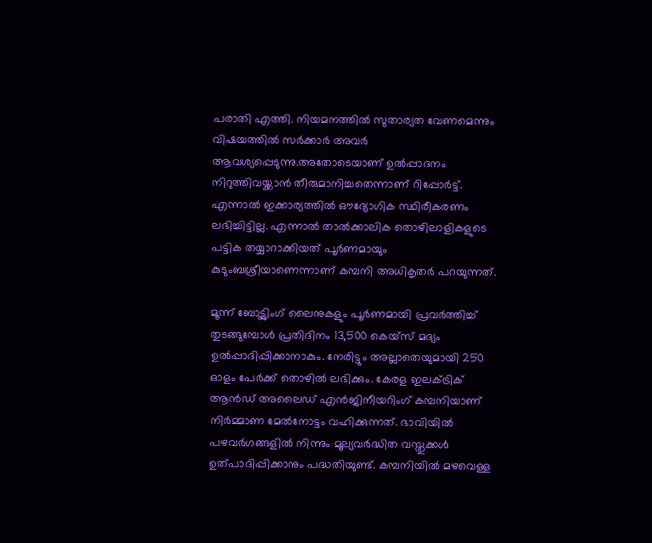പരാതി എത്തി. നിയമനത്തിൽ സുതാര്യത വേണമെന്നും വിഷയത്തിൽ സർക്കാർ അവർ ആവശ്യപ്പെടുന്നു.അതോടെയാണ് ഉൽപ്പാദനം നിറുത്തിവയ്ക്കാൻ തീരുമാനിച്ചതെന്നാണ് റിപ്പോർട്ട്. എന്നാൽ ഇക്കാര്യത്തിൽ ഔദ്യോഗിക സ്ഥിരീകരണം ലഭിച്ചിട്ടില്ല. എന്നാൽ താൽക്കാലിക തൊഴിലാളികളുടെ പട്ടിക തയ്യാറാക്കിയത് പൂർണമായും കുടുംബശ്രീയാണെന്നാണ് കമ്പനി അധികൃതർ പറയുന്നത്.

മൂന്ന് ബോട്ട്ലിംഗ് ലൈനുകളും പൂർണമായി പ്രവർത്തിച്ച് തുടങ്ങുമ്പോൾ പ്രതിദിനം 13,500 കെയ്സ് മദ്യം ഉൽപ്പാദിപ്പിക്കാനാകും. നേരിട്ടും അല്ലാതെയുമായി 250 ഓളം പേർക്ക് തൊഴിൽ ലഭിക്കും. കേരള ഇലക്ട്രിക് ആൻഡ് അലൈഡ് എൻജിനീയറിംഗ് കമ്പനിയാണ് നിർമ്മാണ മേൽനോട്ടം വഹിക്കുന്നത്. ഭാവിയിൽ പഴവർഗങ്ങളിൽ നിന്നും മൂല്യവർദ്ധിത വസ്തുക്കൾ ഉത്പാദിപ്പിക്കാനും പദ്ധതിയുണ്ട്. കമ്പനിയിൽ മഴവെള്ള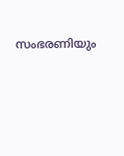സംഭരണിയും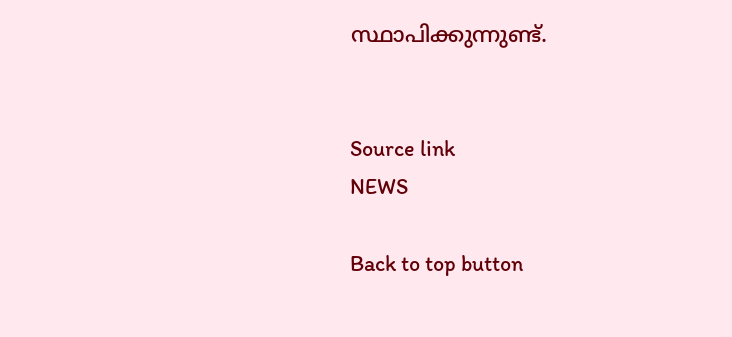സ്ഥാപിക്കുന്നുണ്ട്.


Source link
NEWS

Back to top button